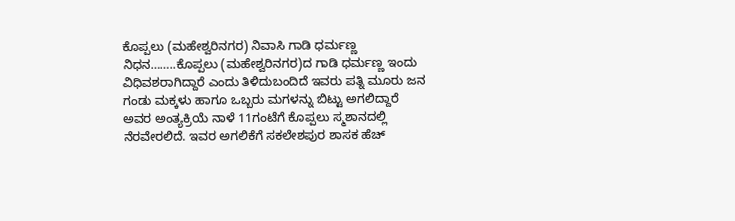ಕೊಪ್ಪಲು (ಮಹೇಶ್ವರಿನಗರ) ನಿವಾಸಿ ಗಾಡಿ ಧರ್ಮಣ್ಣ ನಿಧನ……..ಕೊಪ್ಪಲು (ಮಹೇಶ್ವರಿನಗರ)ದ ಗಾಡಿ ಧರ್ಮಣ್ಣ ಇಂದು ವಿಧಿವಶರಾಗಿದ್ದಾರೆ ಎಂದು ತಿಳಿದುಬಂದಿದೆ ಇವರು ಪತ್ನಿ ಮೂರು ಜನ ಗಂಡು ಮಕ್ಕಳು ಹಾಗೂ ಒಬ್ಬರು ಮಗಳನ್ನು ಬಿಟ್ಟು ಅಗಲಿದ್ದಾರೆ ಅವರ ಅಂತ್ಯಕ್ರಿಯೆ ನಾಳೆ 11ಗಂಟೆಗೆ ಕೊಪ್ಪಲು ಸ್ಮಶಾನದಲ್ಲಿ ನೆರವೇರಲಿದೆ. ಇವರ ಅಗಲಿಕೆಗೆ ಸಕಲೇಶಪುರ ಶಾಸಕ ಹೆಚ್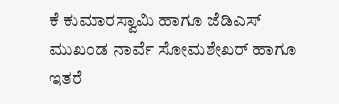ಕೆ ಕುಮಾರಸ್ವಾಮಿ ಹಾಗೂ ಜೆಡಿಎಸ್ ಮುಖಂಡ ನಾರ್ವೆ ಸೋಮಶೇಖರ್ ಹಾಗೂ ಇತರೆ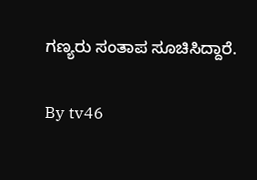ಗಣ್ಯರು ಸಂತಾಪ ಸೂಚಿಸಿದ್ದಾರೆ.

By tv46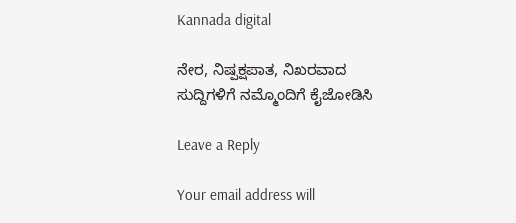Kannada digital

ನೇರ, ನಿಷ್ಪಕ್ಷಪಾತ, ನಿಖರವಾದ ಸುದ್ದಿಗಳಿಗೆ ನಮ್ಮೊಂದಿಗೆ ಕೈಜೋಡಿಸಿ

Leave a Reply

Your email address will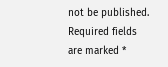not be published. Required fields are marked *